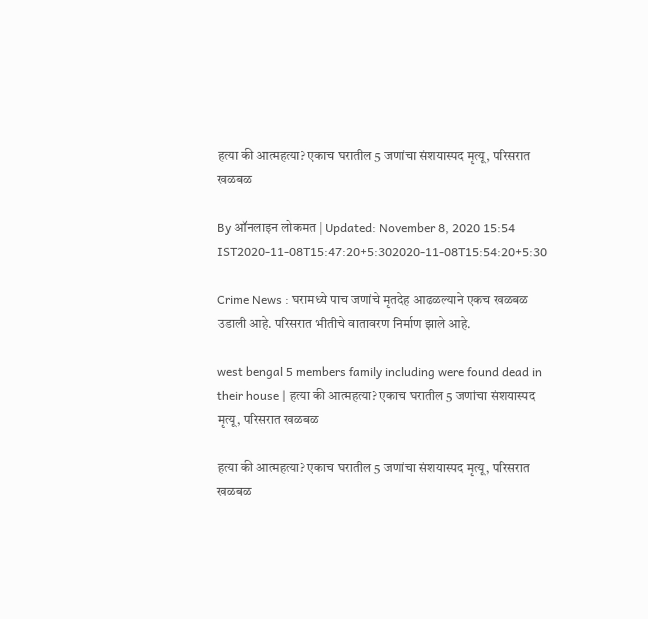हत्या की आत्महत्या? एकाच घरातील 5 जणांचा संशयास्पद मृत्यू, परिसरात खळबळ

By ऑनलाइन लोकमत | Updated: November 8, 2020 15:54 IST2020-11-08T15:47:20+5:302020-11-08T15:54:20+5:30

Crime News : घरामध्ये पाच जणांचे मृतदेह आढळल्याने एकच खळबळ उडाली आहे. परिसरात भीतीचे वातावरण निर्माण झाले आहे.

west bengal 5 members family including were found dead in their house | हत्या की आत्महत्या? एकाच घरातील 5 जणांचा संशयास्पद मृत्यू, परिसरात खळबळ

हत्या की आत्महत्या? एकाच घरातील 5 जणांचा संशयास्पद मृत्यू, परिसरात खळबळ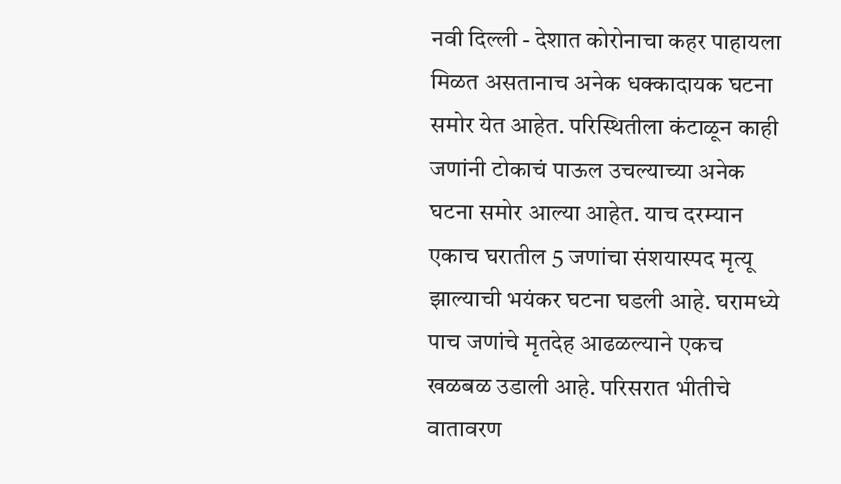नवी दिल्ली - देशात कोरोनाचा कहर पाहायला मिळत असतानाच अनेक धक्कादायक घटना समोर येत आहेत. परिस्थितीला कंटाळून काही जणांनी टोकाचं पाऊल उचल्याच्या अनेक घटना समोर आल्या आहेत. याच दरम्यान एकाच घरातील 5 जणांचा संशयास्पद मृत्यू झाल्याची भयंकर घटना घडली आहे. घरामध्ये पाच जणांचे मृतदेह आढळल्याने एकच खळबळ उडाली आहे. परिसरात भीतीचे वातावरण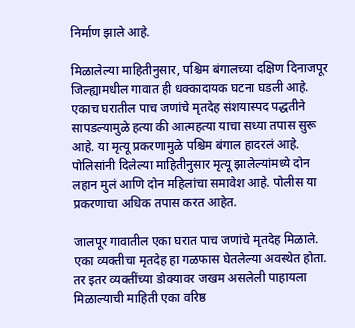निर्माण झाले आहे.

मिळालेल्या माहितीनुसार, पश्चिम बंगालच्या दक्षिण दिनाजपूर जिल्ह्यामधील गावात ही धक्कादायक घटना घडली आहे. एकाच घरातील पाच जणांचे मृतदेह संशयास्पद पद्धतीने सापडल्यामुळे हत्या की आत्महत्या याचा सध्या तपास सुरू आहे. या मृत्यू प्रकरणामुळे पश्चिम बंगाल हादरलं आहे. पोलिसांनी दिलेल्या माहितीनुसार मृत्यू झालेल्यांमध्ये दोन लहान मुलं आणि दोन महिलांचा समावेश आहे. पोलीस या प्रकरणाचा अधिक तपास करत आहेत.

जालपूर गावातील एका घरात पाच जणांचे मृतदेह मिळाले. एका व्यक्तीचा मृतदेह हा गळफास घेतलेल्या अवस्थेत होता. तर इतर व्यक्तींच्या डोक्यावर जखम असलेली पाहायला मिळाल्याची माहिती एका वरिष्ठ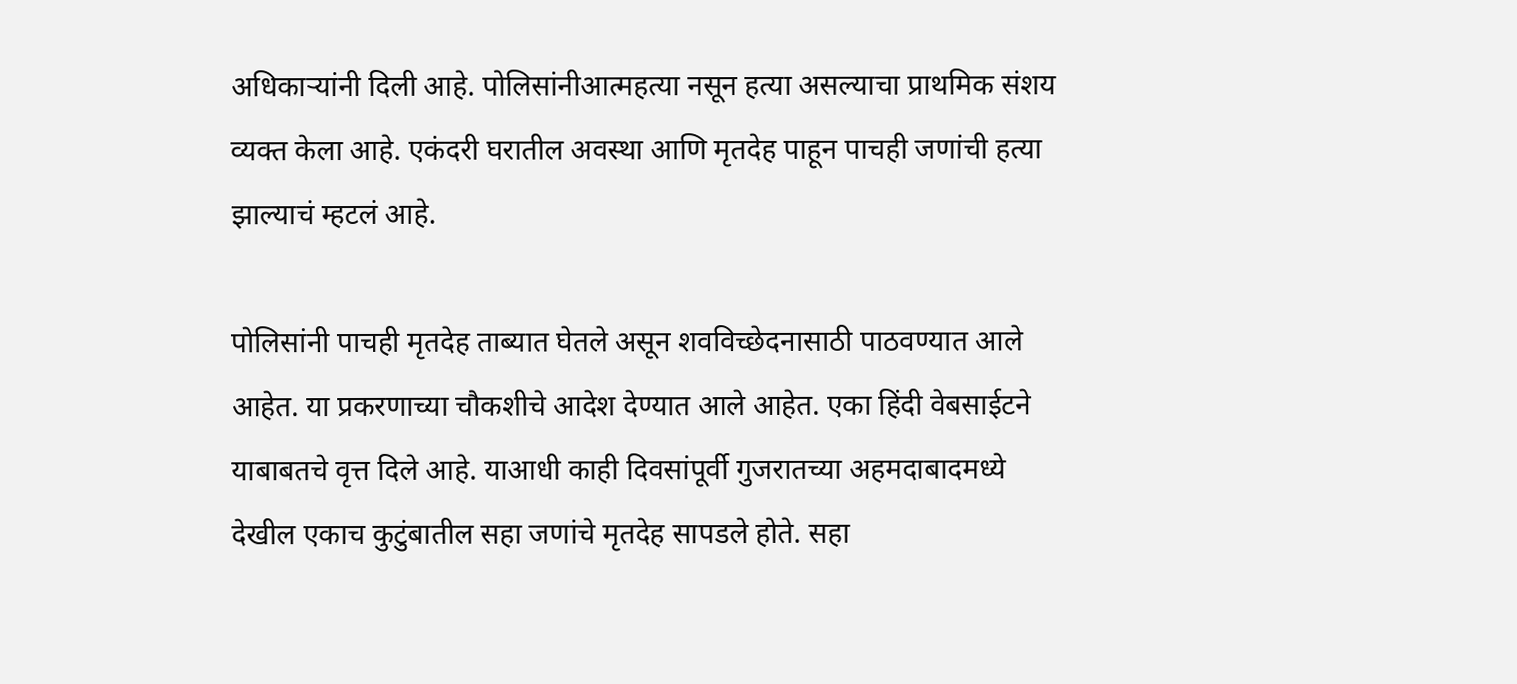अधिकाऱ्यांनी दिली आहे. पोलिसांनीआत्महत्या नसून हत्या असल्याचा प्राथमिक संशय व्यक्त केला आहे. एकंदरी घरातील अवस्था आणि मृतदेह पाहून पाचही जणांची हत्या झाल्याचं म्हटलं आहे.

पोलिसांनी पाचही मृतदेह ताब्यात घेतले असून शवविच्छेदनासाठी पाठवण्यात आले आहेत. या प्रकरणाच्या चौकशीचे आदेश देण्यात आले आहेत. एका हिंदी वेबसाईटने याबाबतचे वृत्त दिले आहे. याआधी काही दिवसांपूर्वी गुजरातच्या अहमदाबादमध्ये देखील एकाच कुटुंबातील सहा जणांचे मृतदेह सापडले होते. सहा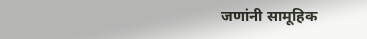जणांनी सामूहिक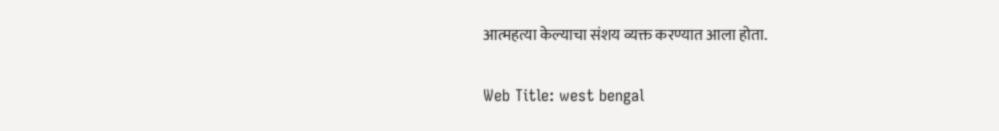आत्महत्या केल्याचा संशय व्यक्त करण्यात आला होता.

Web Title: west bengal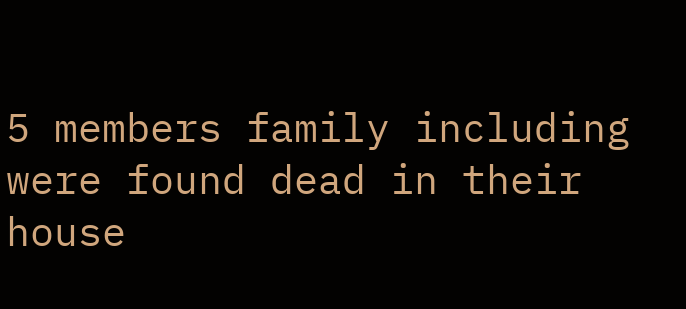5 members family including were found dead in their house